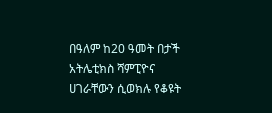በዓለም ከ20 ዓመት በታች አትሌቲክስ ሻምፒዮና ሀገራቸውን ሲወክሉ የቆዩት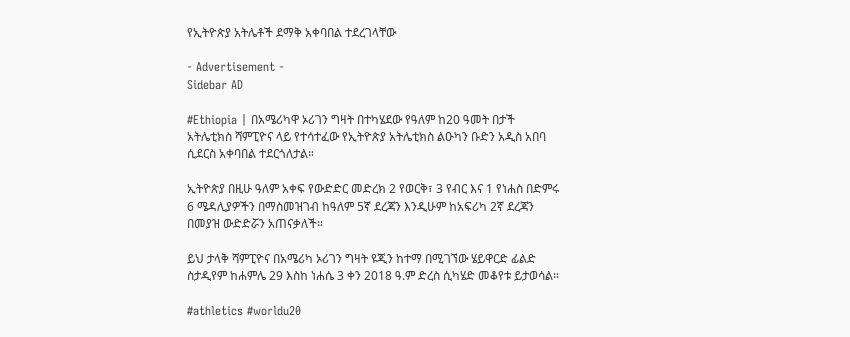የኢትዮጵያ አትሌቶች ደማቅ አቀባበል ተደረገላቸው

- Advertisement -
Sidebar AD

#Ethiopia | በአሜሪካዋ ኦሪገን ግዛት በተካሄደው የዓለም ከ20 ዓመት በታች አትሌቲክስ ሻምፒዮና ላይ የተሳተፈው የኢትዮጵያ አትሌቲክስ ልዑካን ቡድን አዲስ አበባ ሲደርስ አቀባበል ተደርጎለታል።

ኢትዮጵያ በዚሁ ዓለም አቀፍ የውድድር መድረክ 2 የወርቅ፣ 3 የብር እና 1 የነሐስ በድምሩ 6 ሜዳሊያዎችን በማስመዝገብ ከዓለም 5ኛ ደረጃን እንዲሁም ከአፍሪካ 2ኛ ደረጃን በመያዝ ውድድሯን አጠናቃለች።

ይህ ታላቅ ሻምፒዮና በአሜሪካ ኦሪገን ግዛት ዩጂን ከተማ በሚገኘው ሄይዋርድ ፊልድ ስታዲየም ከሐምሌ 29 እስከ ነሐሴ 3 ቀን 2018 ዓ.ም ድረስ ሲካሄድ መቆየቱ ይታወሳል።

#athletics #worldu20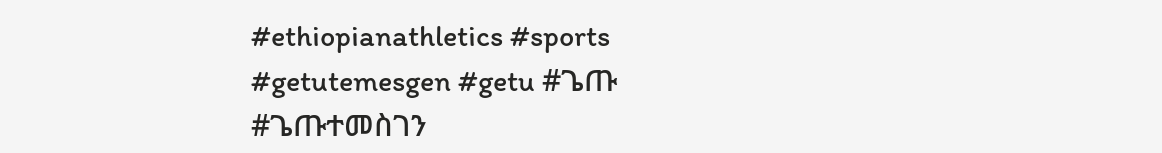#ethiopianathletics #sports
#getutemesgen #getu #ጌጡ #ጌጡተመስገን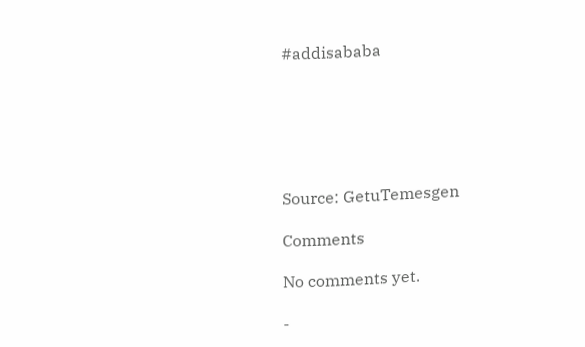#addisababa






Source: GetuTemesgen

Comments

No comments yet.

-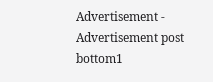Advertisement -
Advertisement post bottom1